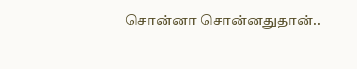சொன்னா சொன்னதுதான்..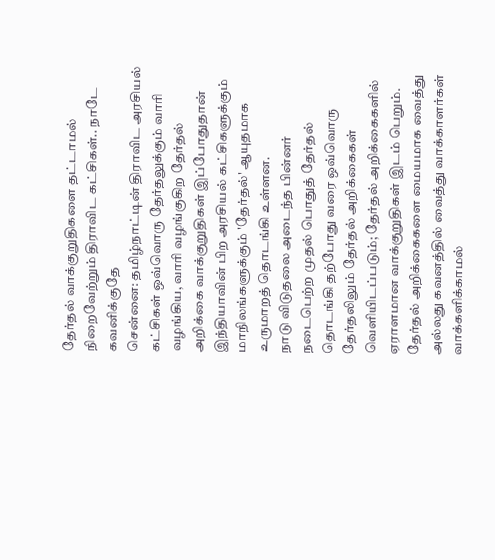தேர்தல் வாக்குறுதிகளை தட்டாமல் நிறைவேற்றும் திராவிட கட்சிகள்.. நாடே கவனிக்குதே
சென்னை: தமிழ்நாட்டின் திராவிட அரசியல் கட்சிகள் ஒவ்வொரு தேர்தலுக்கும் வாரி வழங்கிய, வாரி வழங்குகிற தேர்தல் அறிக்கை வாக்குறுதிகள் இப்போதுதான் இந்தியாவின் பிற அரசியல் கட்சிகளுக்கும் மாநிலங்களுக்கும் 'தேர்தல்' ஆயுதமாக உருமாறத் தொடங்கி உள்ளன.
நாடு விடுதலை அடைந்த பின்னர் நடைபெற்ற முதல் பொதுத் தேர்தல் தொடங்கி தற்போது வரை ஒவ்வொரு தேர்தலிலும் தேர்தல் அறிக்கைகள் வெளியிடப்படும்; தேர்தல் அறிக்கைகளில் ஏராளமான வாக்குறுதிகள் இடம் பெறும். தேர்தல் அறிக்கைகளை மையமாக வைத்து அல்லது கவனத்தில் வைத்து வாக்காளர்கள் வாக்களிக்காமல்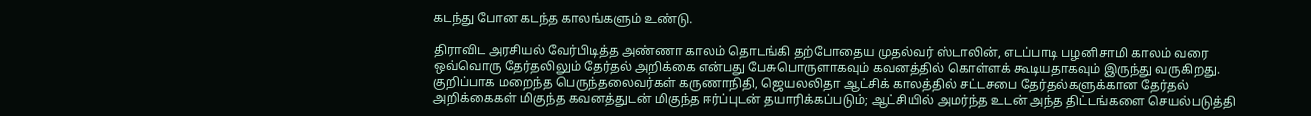கடந்து போன கடந்த காலங்களும் உண்டு.

திராவிட அரசியல் வேர்பிடித்த அண்ணா காலம் தொடங்கி தற்போதைய முதல்வர் ஸ்டாலின், எடப்பாடி பழனிசாமி காலம் வரை ஒவ்வொரு தேர்தலிலும் தேர்தல் அறிக்கை என்பது பேசுபொருளாகவும் கவனத்தில் கொள்ளக் கூடியதாகவும் இருந்து வருகிறது. குறிப்பாக மறைந்த பெருந்தலைவர்கள் கருணாநிதி, ஜெயலலிதா ஆட்சிக் காலத்தில் சட்டசபை தேர்தல்களுக்கான தேர்தல் அறிக்கைகள் மிகுந்த கவனத்துடன் மிகுந்த ஈர்ப்புடன் தயாரிக்கப்படும்; ஆட்சியில் அமர்ந்த உடன் அந்த திட்டங்களை செயல்படுத்தி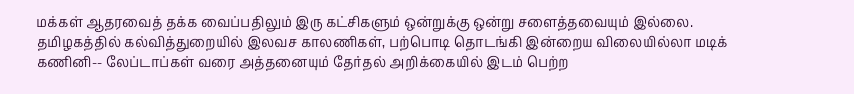மக்கள் ஆதரவைத் தக்க வைப்பதிலும் இரு கட்சிகளும் ஒன்றுக்கு ஒன்று சளைத்தவையும் இல்லை.
தமிழகத்தில் கல்வித்துறையில் இலவச காலணிகள், பற்பொடி தொடங்கி இன்றைய விலையில்லா மடிக் கணினி-- லேப்டாப்கள் வரை அத்தனையும் தேர்தல் அறிக்கையில் இடம் பெற்ற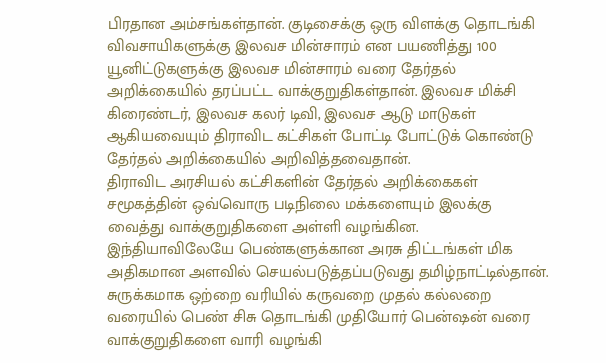பிரதான அம்சங்கள்தான். குடிசைக்கு ஒரு விளக்கு தொடங்கி விவசாயிகளுக்கு இலவச மின்சாரம் என பயணித்து 100 யூனிட்டுகளுக்கு இலவச மின்சாரம் வரை தேர்தல் அறிக்கையில் தரப்பட்ட வாக்குறுதிகள்தான். இலவச மிக்சி கிரைண்டர், இலவச கலர் டிவி, இலவச ஆடு மாடுகள் ஆகியவையும் திராவிட கட்சிகள் போட்டி போட்டுக் கொண்டு தேர்தல் அறிக்கையில் அறிவித்தவைதான்.
திராவிட அரசியல் கட்சிகளின் தேர்தல் அறிக்கைகள் சமூகத்தின் ஒவ்வொரு படிநிலை மக்களையும் இலக்கு வைத்து வாக்குறுதிகளை அள்ளி வழங்கின. இந்தியாவிலேயே பெண்களுக்கான அரசு திட்டங்கள் மிக அதிகமான அளவில் செயல்படுத்தப்படுவது தமிழ்நாட்டில்தான். சுருக்கமாக ஒற்றை வரியில் கருவறை முதல் கல்லறை வரையில் பெண் சிசு தொடங்கி முதியோர் பென்ஷன் வரை வாக்குறுதிகளை வாரி வழங்கி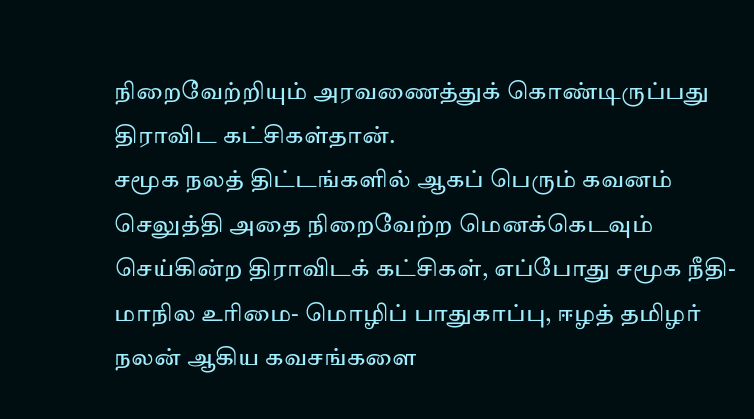நிறைவேற்றியும் அரவணைத்துக் கொண்டிருப்பது திராவிட கட்சிகள்தான்.
சமூக நலத் திட்டங்களில் ஆகப் பெரும் கவனம் செலுத்தி அதை நிறைவேற்ற மெனக்கெடவும் செய்கின்ற திராவிடக் கட்சிகள், எப்போது சமூக நீதி- மாநில உரிமை- மொழிப் பாதுகாப்பு, ஈழத் தமிழர் நலன் ஆகிய கவசங்களை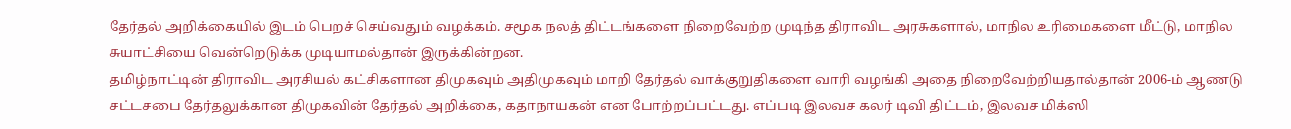தேர்தல் அறிக்கையில் இடம் பெறச் செய்வதும் வழக்கம். சமூக நலத் திட்டங்களை நிறைவேற்ற முடிந்த திராவிட அரசுகளால், மாநில உரிமைகளை மீட்டு, மாநில சுயாட்சியை வென்றெடுக்க முடியாமல்தான் இருக்கின்றன.
தமிழ்நாட்டின் திராவிட அரசியல் கட்சிகளான திமுகவும் அதிமுகவும் மாறி தேர்தல் வாக்குறுதிகளை வாரி வழங்கி அதை நிறைவேற்றியதால்தான் 2006-ம் ஆணடு சட்டசபை தேர்தலுக்கான திமுகவின் தேர்தல் அறிக்கை, கதாநாயகன் என போற்றப்பட்டது. எப்படி இலவச கலர் டிவி திட்டம், இலவச மிக்ஸி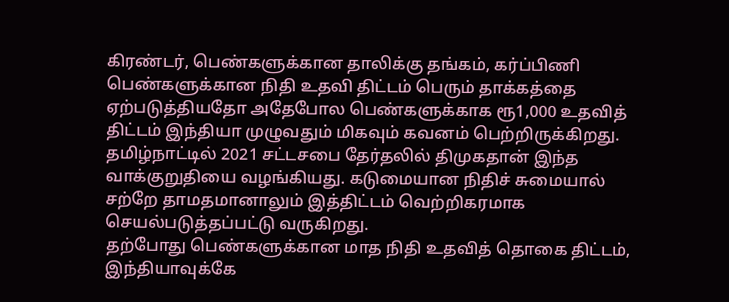கிரண்டர், பெண்களுக்கான தாலிக்கு தங்கம், கர்ப்பிணி பெண்களுக்கான நிதி உதவி திட்டம் பெரும் தாக்கத்தை ஏற்படுத்தியதோ அதேபோல பெண்களுக்காக ரூ1,000 உதவித் திட்டம் இந்தியா முழுவதும் மிகவும் கவனம் பெற்றிருக்கிறது. தமிழ்நாட்டில் 2021 சட்டசபை தேர்தலில் திமுகதான் இந்த வாக்குறுதியை வழங்கியது. கடுமையான நிதிச் சுமையால் சற்றே தாமதமானாலும் இத்திட்டம் வெற்றிகரமாக செயல்படுத்தப்பட்டு வருகிறது.
தற்போது பெண்களுக்கான மாத நிதி உதவித் தொகை திட்டம், இந்தியாவுக்கே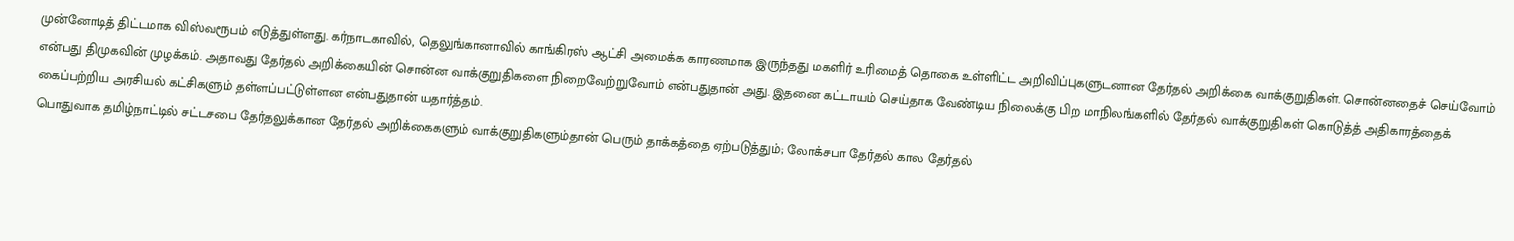முன்னோடித் திட்டமாக விஸ்வரூபம் எடுத்துள்ளது. கர்நாடகாவில், தெலுங்கானாவில் காங்கிரஸ் ஆட்சி அமைக்க காரணமாக இருந்தது மகளிர் உரிமைத் தொகை உள்ளிட்ட அறிவிப்புகளுடனான தேர்தல் அறிக்கை வாக்குறுதிகள். சொன்னதைச் செய்வோம் என்பது திமுகவின் முழக்கம். அதாவது தேர்தல் அறிக்கையின் சொன்ன வாக்குறுதிகளை நிறைவேற்றுவோம் என்பதுதான் அது. இதனை கட்டாயம் செய்தாக வேண்டிய நிலைக்கு பிற மாநிலங்களில் தேர்தல் வாக்குறுதிகள் கொடுத்த் அதிகாரத்தைக் கைப்பற்றிய அரசியல் கட்சிகளும் தள்ளப்பட்டுள்ளன என்பதுதான் யதார்த்தம்.
பொதுவாக தமிழ்நாட்டில் சட்டசபை தேர்தலுக்கான தேர்தல் அறிக்கைகளும் வாக்குறுதிகளும்தான் பெரும் தாக்கத்தை ஏற்படுத்தும்; லோக்சபா தேர்தல் கால தேர்தல்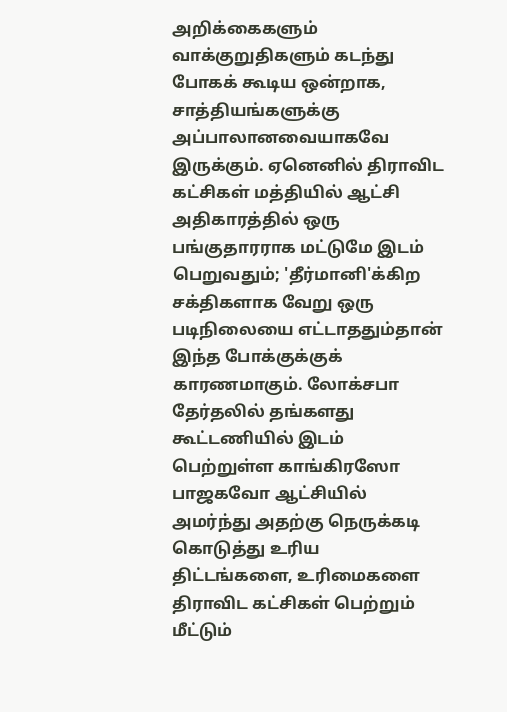அறிக்கைகளும் வாக்குறுதிகளும் கடந்து போகக் கூடிய ஒன்றாக, சாத்தியங்களுக்கு அப்பாலானவையாகவே இருக்கும். ஏனெனில் திராவிட கட்சிகள் மத்தியில் ஆட்சி அதிகாரத்தில் ஒரு பங்குதாரராக மட்டுமே இடம் பெறுவதும்; 'தீர்மானி'க்கிற சக்திகளாக வேறு ஒரு படிநிலையை எட்டாததும்தான் இந்த போக்குக்குக் காரணமாகும். லோக்சபா தேர்தலில் தங்களது கூட்டணியில் இடம் பெற்றுள்ள காங்கிரஸோ பாஜகவோ ஆட்சியில் அமர்ந்து அதற்கு நெருக்கடி கொடுத்து உரிய திட்டங்களை, உரிமைகளை திராவிட கட்சிகள் பெற்றும் மீட்டும்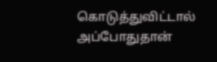கொடுத்துவிட்டால் அப்போதுதான்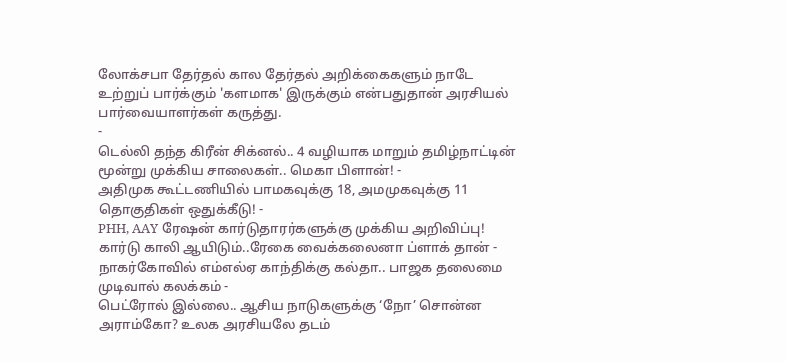லோக்சபா தேர்தல் கால தேர்தல் அறிக்கைகளும் நாடே உற்றுப் பார்க்கும் 'களமாக' இருக்கும் என்பதுதான் அரசியல் பார்வையாளர்கள் கருத்து.
-
டெல்லி தந்த கிரீன் சிக்னல்.. 4 வழியாக மாறும் தமிழ்நாட்டின் மூன்று முக்கிய சாலைகள்.. மெகா பிளான்! -
அதிமுக கூட்டணியில் பாமகவுக்கு 18, அமமுகவுக்கு 11 தொகுதிகள் ஒதுக்கீடு! -
PHH, AAY ரேஷன் கார்டுதாரர்களுக்கு முக்கிய அறிவிப்பு! கார்டு காலி ஆயிடும்..ரேகை வைக்கலைனா ப்ளாக் தான் -
நாகர்கோவில் எம்எல்ஏ காந்திக்கு கல்தா.. பாஜக தலைமை முடிவால் கலக்கம் -
பெட்ரோல் இல்லை.. ஆசிய நாடுகளுக்கு ‘நோ’ சொன்ன அராம்கோ? உலக அரசியலே தடம்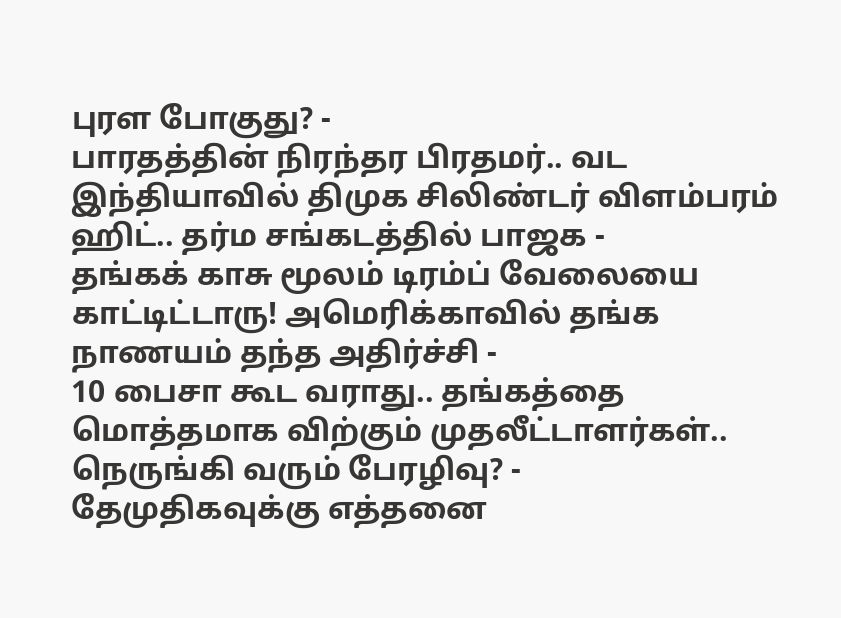புரள போகுது? -
பாரதத்தின் நிரந்தர பிரதமர்.. வட இந்தியாவில் திமுக சிலிண்டர் விளம்பரம் ஹிட்.. தர்ம சங்கடத்தில் பாஜக -
தங்கக் காசு மூலம் டிரம்ப் வேலையை காட்டிட்டாரு! அமெரிக்காவில் தங்க நாணயம் தந்த அதிர்ச்சி -
10 பைசா கூட வராது.. தங்கத்தை மொத்தமாக விற்கும் முதலீட்டாளர்கள்.. நெருங்கி வரும் பேரழிவு? -
தேமுதிகவுக்கு எத்தனை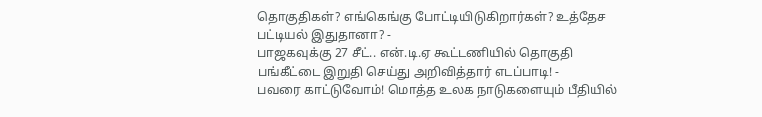தொகுதிகள்? எங்கெங்கு போட்டியிடுகிறார்கள்? உத்தேச பட்டியல் இதுதானா? -
பாஜகவுக்கு 27 சீட்.. என்.டி.ஏ கூட்டணியில் தொகுதி பங்கீட்டை இறுதி செய்து அறிவித்தார் எடப்பாடி! -
பவரை காட்டுவோம்! மொத்த உலக நாடுகளையும் பீதியில்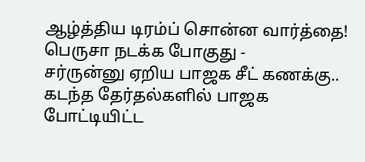ஆழ்த்திய டிரம்ப் சொன்ன வார்த்தை! பெருசா நடக்க போகுது -
சர்ருன்னு ஏறிய பாஜக சீட் கணக்கு.. கடந்த தேர்தல்களில் பாஜக போட்டியிட்ட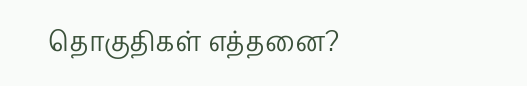தொகுதிகள் எத்தனை?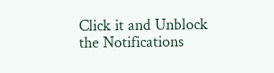Click it and Unblock the Notifications